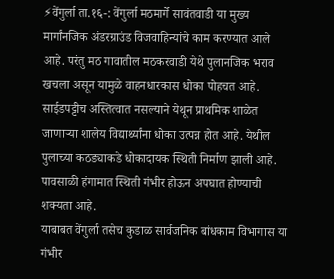⚡वेंगुर्ला ता.१६-: वेंगुर्ला मठमार्गे सावंतवाडी या मुख्य मार्गांनजिक अंडरग्राउंड विजवाहिन्यांचे काम करण्यात आले आहे. परंतु मठ गावातील मठकरवाडी येथे पुलानजिक भराव खचला असून यामुळे वाहनधारकास धोका पोहचत आहे. साईडपट्टीच अस्तित्वात नसल्याने येथून प्राथमिक शाळेत जाणाऱ्या शालेय विद्यार्थ्यांना धोका उत्पन्न होत आहे. येथील पुलाच्या कठड्याकडे धोकादायक स्थिती निर्माण झाली आहे.
पावसाळी हंगामात स्थिती गंभीर होऊन अपघात होण्याची शक्यता आहे.
याबाबत वेंगुर्ला तसेच कुडाळ सार्वजनिक बांधकाम विभागास या गंभीर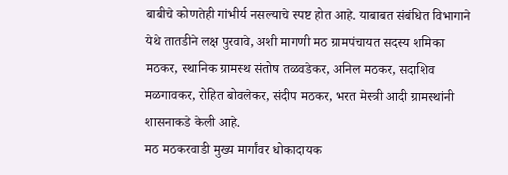बाबीचे कोणतेही गांभीर्य नसल्याचे स्पष्ट होत आहे. याबाबत संबंधित विभागाने येथे तातडीने लक्ष पुरवावे, अशी मागणी मठ ग्रामपंचायत सदस्य शमिका मठकर, स्थानिक ग्रामस्थ संतोष तळवडेकर, अनिल मठकर, सदाशिव मळगावकर, रोहित बोवलेकर, संदीप मठकर, भरत मेस्त्री आदी ग्रामस्थांनी शासनाकडे केली आहे.
मठ मठकरवाडी मुख्य मार्गांवर धोकादायक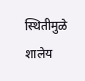स्थितीमुळे शालेय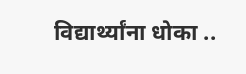विद्यार्थ्यांना धोका ..